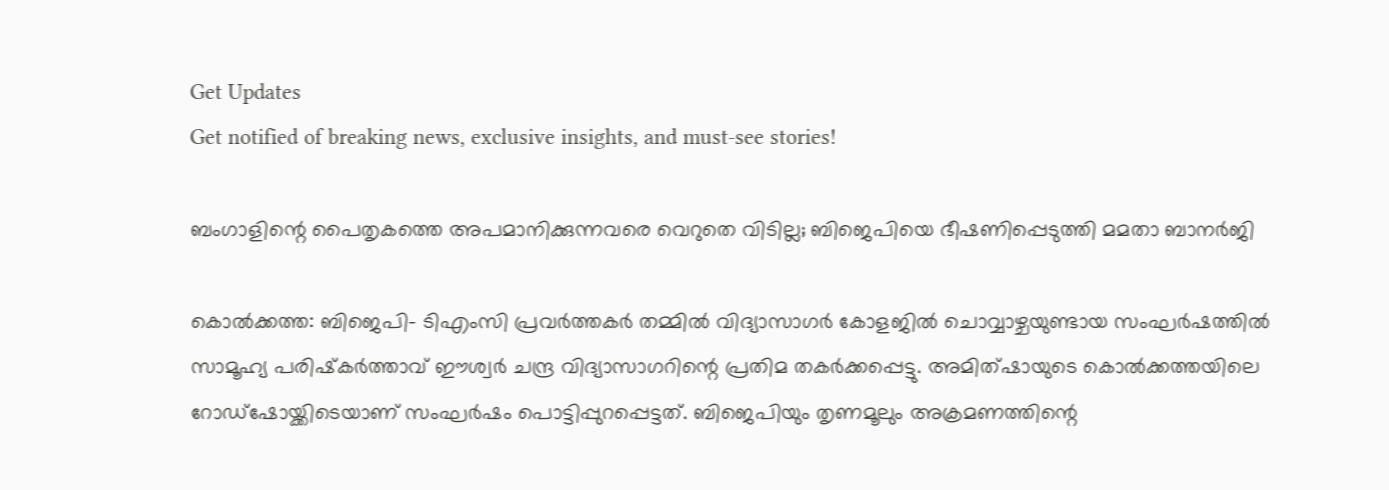Get Updates
Get notified of breaking news, exclusive insights, and must-see stories!

ബംഗാളിന്റെ പൈതൃകത്തെ അപമാനിക്കുന്നവരെ വെറുതെ വിടില്ല; ബിജെപിയെ ഭീഷണിപ്പെടുത്തി മമതാ ബാനര്‍ജി

കൊല്‍ക്കത്ത: ബിജെപി- ടിഎംസി പ്രവര്‍ത്തകര്‍ തമ്മില്‍ വിദ്യാസാഗര്‍ കോളജില്‍ ചൊവ്വാഴ്ചയുണ്ടായ സംഘര്‍ഷത്തില്‍ സാമൂഹ്യ പരിഷ്‌കര്‍ത്താവ് ഈശ്വര്‍ ചന്ദ്ര വിദ്യാസാഗറിന്റെ പ്രതിമ തകര്‍ക്കപ്പെട്ടു. അമിത്ഷായുടെ കൊല്‍ക്കത്തയിലെ റോഡ്‌ഷോയ്ക്കിടെയാണ് സംഘര്‍ഷം പൊട്ടിപ്പുറപ്പെട്ടത്. ബിജെപിയും തൃണമൂലും അക്രമണത്തിന്റെ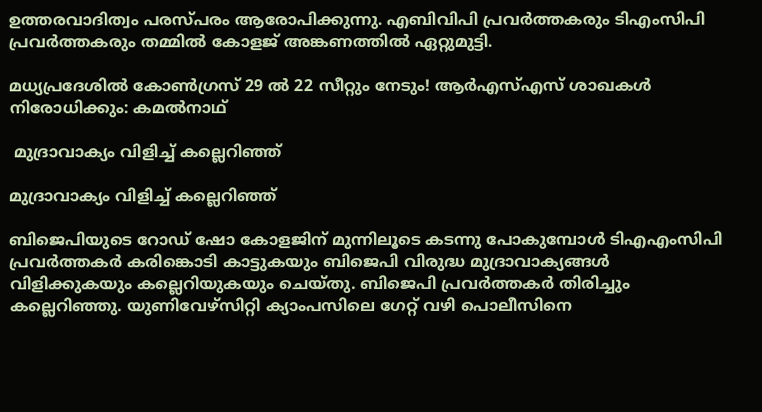ഉത്തരവാദിത്വം പരസ്പരം ആരോപിക്കുന്നു. എബിവിപി പ്രവര്‍ത്തകരും ടിഎംസിപി പ്രവര്‍ത്തകരും തമ്മില്‍ കോളജ് അങ്കണത്തില്‍ ഏറ്റുമുട്ടി.

മധ്യപ്രദേശില്‍ കോണ്‍ഗ്രസ് 29 ല്‍ 22 സീറ്റും നേടും! ആര്‍എസ്എസ് ശാഖകള്‍ നിരോധിക്കും: കമല്‍നാഥ്

 മുദ്രാവാക്യം വിളിച്ച് കല്ലെറിഞ്ഞ്

മുദ്രാവാക്യം വിളിച്ച് കല്ലെറിഞ്ഞ്

ബിജെപിയുടെ റോഡ് ഷോ കോളജിന് മുന്നിലൂടെ കടന്നു പോകുമ്പോള്‍ ടിഎഎംസിപി പ്രവര്‍ത്തകര്‍ കരിങ്കൊടി കാട്ടുകയും ബിജെപി വിരുദ്ധ മുദ്രാവാക്യങ്ങള്‍ വിളിക്കുകയും കല്ലെറിയുകയും ചെയ്തു. ബിജെപി പ്രവര്‍ത്തകര്‍ തിരിച്ചും കല്ലെറിഞ്ഞു. യുണിവേഴ്‌സിറ്റി ക്യാംപസിലെ ഗേറ്റ് വഴി പൊലീസിനെ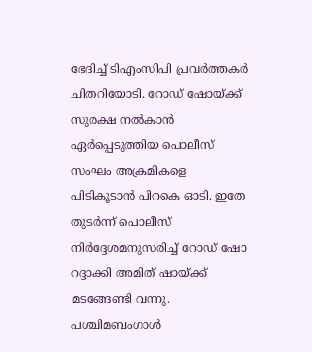ഭേദിച്ച് ടിഎംസിപി പ്രവര്‍ത്തകര്‍ ചിതറിയോടി. റോഡ് ഷോയ്ക്ക് സുരക്ഷ നല്‍കാന്‍ ഏര്‍പ്പെടുത്തിയ പൊലീസ് സംഘം അക്രമികളെ പിടികൂടാന്‍ പിറകെ ഓടി. ഇതേ തുടര്‍ന്ന് പൊലീസ് നിര്‍ദ്ദേശമനുസരിച്ച് റോഡ് ഷോ റദ്ദാക്കി അമിത് ഷായ്ക്ക് മടങ്ങേണ്ടി വന്നു. പശ്ചിമബംഗാള്‍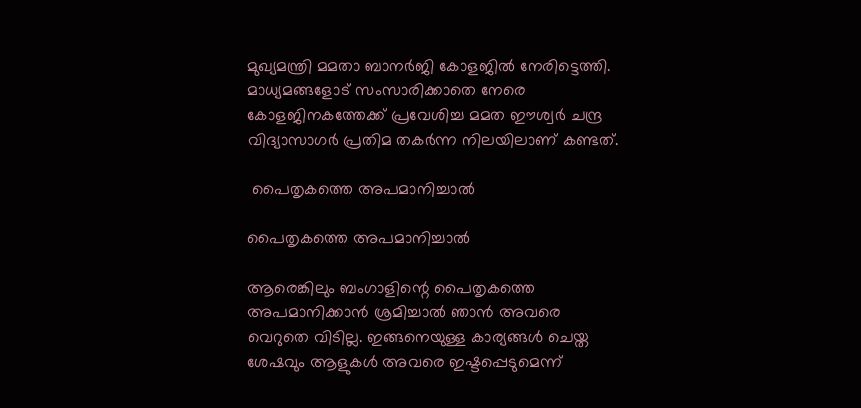മുഖ്യമന്ത്രി മമതാ ബാനര്‍ജി കോളജില്‍ നേരിട്ടെത്തി. മാധ്യമങ്ങളോട് സംസാരിക്കാതെ നേരെ കോളജിനകത്തേക്ക് പ്രവേശിച്ച മമത ഈശ്വര്‍ ചന്ദ്ര വിദ്യാസാഗര്‍ പ്രതിമ തകര്‍ന്ന നിലയിലാണ് കണ്ടത്.

 പൈതൃകത്തെ അപമാനിച്ചാല്‍

പൈതൃകത്തെ അപമാനിച്ചാല്‍

ആരെങ്കിലും ബംഗാളിന്റെ പൈതൃകത്തെ അപമാനിക്കാന്‍ ശ്രമിച്ചാല്‍ ഞാന്‍ അവരെ വെറുതെ വിടില്ല. ഇങ്ങനെയുള്ള കാര്യങ്ങള്‍ ചെയ്ത ശേഷവും ആളുകള്‍ അവരെ ഇഷ്ടപ്പെടുമെന്ന്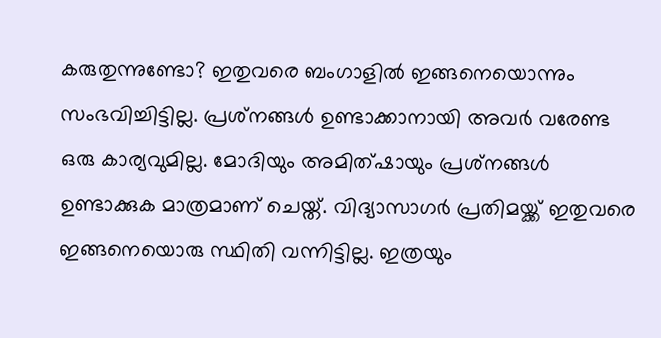കരുതുന്നുണ്ടോ? ഇതുവരെ ബംഗാളില്‍ ഇങ്ങനെയൊന്നും സംഭവിച്ചിട്ടില്ല. പ്രശ്‌നങ്ങള്‍ ഉണ്ടാക്കാനായി അവര്‍ വരേണ്ട ഒരു കാര്യവുമില്ല. മോദിയും അമിത്ഷായും പ്രശ്‌നങ്ങള്‍ ഉണ്ടാക്കുക മാത്രമാണ് ചെയ്ത്. വിദ്യാസാഗര്‍ പ്രതിമയ്ക്ക് ഇതുവരെ ഇങ്ങനെയൊരു സ്ഥിതി വന്നിട്ടില്ല. ഇത്രയും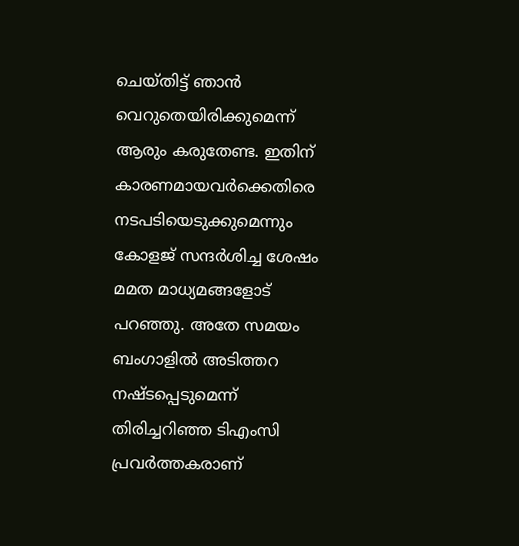ചെയ്തിട്ട് ഞാന്‍ വെറുതെയിരിക്കുമെന്ന് ആരും കരുതേണ്ട. ഇതിന് കാരണമായവര്‍ക്കെതിരെ നടപടിയെടുക്കുമെന്നും കോളജ് സന്ദര്‍ശിച്ച ശേഷം മമത മാധ്യമങ്ങളോട് പറഞ്ഞു. അതേ സമയം ബംഗാളില്‍ അടിത്തറ നഷ്ടപ്പെടുമെന്ന് തിരിച്ചറിഞ്ഞ ടിഎംസി പ്രവര്‍ത്തകരാണ്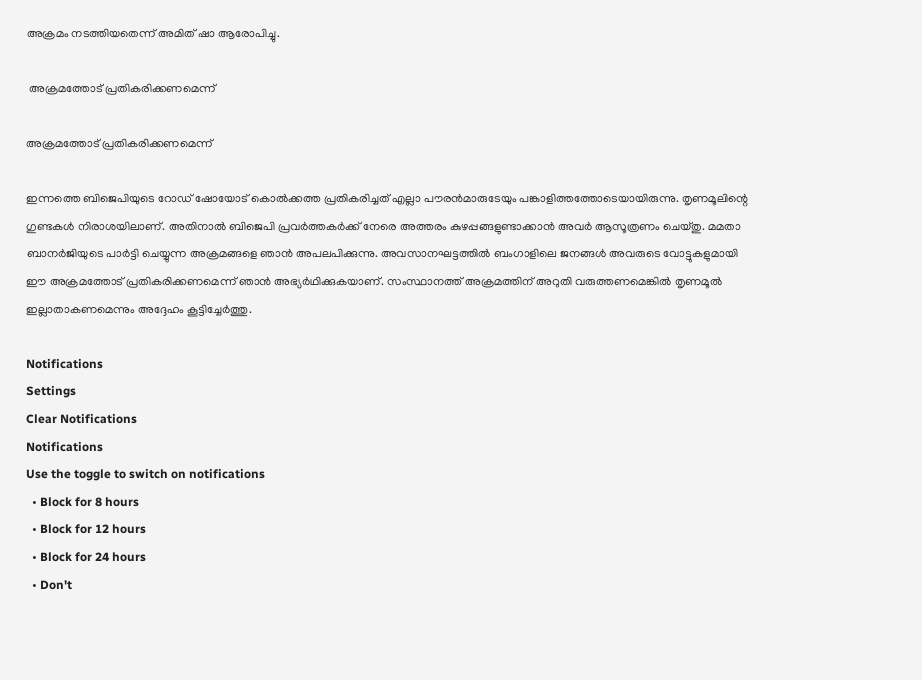അക്രമം നടത്തിയതെന്ന് അമിത് ഷാ ആരോപിച്ചു.

 അക്രമത്തോട് പ്രതികരിക്കണമെന്ന്

അക്രമത്തോട് പ്രതികരിക്കണമെന്ന്

ഇന്നത്തെ ബിജെപിയുടെ റോഡ് ഷോയോട് കൊല്‍ക്കത്ത പ്രതികരിച്ചത് എല്ലാ പൗരന്‍മാരുടേയും പങ്കാളിത്തത്തോടെയായിരുന്നു. തൃണമൂലിന്റെ ഗുണ്ടകള്‍ നിരാശയിലാണ്. അതിനാല്‍ ബിജെപി പ്രവര്‍ത്തകര്‍ക്ക് നേരെ അത്തരം കുഴപ്പങ്ങളുണ്ടാക്കാന്‍ അവര്‍ ആസൂത്രണം ചെയ്തു. മമതാ ബാനര്‍ജിയുടെ പാര്‍ട്ടി ചെയ്യുന്ന അക്രമങ്ങളെ ഞാന്‍ അപലപിക്കുന്നു. അവസാനഘട്ടത്തില്‍ ബംഗാളിലെ ജനങ്ങള്‍ അവരുടെ വോട്ടുകളുമായി ഈ അക്രമത്തോട് പ്രതികരിക്കണമെന്ന് ഞാന്‍ അഭ്യര്‍ഥിക്കുകയാണ്. സംസ്ഥാനത്ത് അക്രമത്തിന് അറുതി വരുത്തണമെങ്കില്‍ തൃണമൂല്‍ ഇല്ലാതാകണമെന്നും അദ്ദേഹം കൂട്ടിച്ചേര്‍ത്തു.

Notifications
Settings
Clear Notifications
Notifications
Use the toggle to switch on notifications
  • Block for 8 hours
  • Block for 12 hours
  • Block for 24 hours
  • Don't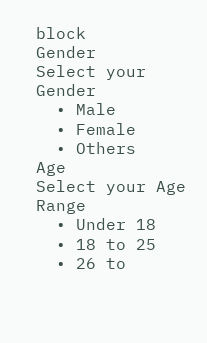block
Gender
Select your Gender
  • Male
  • Female
  • Others
Age
Select your Age Range
  • Under 18
  • 18 to 25
  • 26 to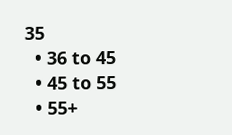35
  • 36 to 45
  • 45 to 55
  • 55+